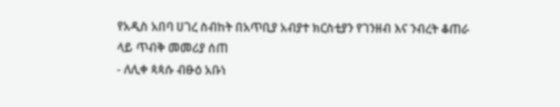የአዲስ አበባ ሀገረ ስብከት በአጥቢያ አብያተ ክርስቲያን የገንዘብ እና ንብረት ቆጠራ ላይ ጥብቅ መመሪያ ሰጠ
- ለሊቀ ጳጳሱ ብፁዕ አቡነ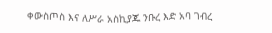ቀውስጦስ እና ለሥራ አስኪያጁ ንቡረ እድ አባ ገብረ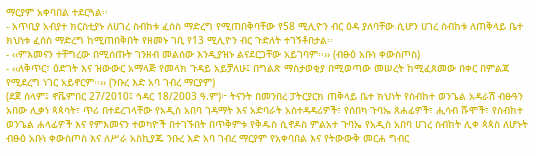ማርያም አቀባበል ተደርጓል፡፡
- አጥቢያ አብያተ ክርስቲያኑ ለሀገረ ስብከቱ ፈሰስ ማድረግ የሚጠበቅባቸው የ58 ሚሊዮን ብር ዕዳ ያለባቸው ሲሆን ሀገረ ስብከቱ ለጠቅላይ ቤተ ክህነቱ ፈሰስ ማድረግ ከሚጠበቅበት የዘመኑ ገቢ የ13 ሚሊዮን ብር ጉድለት ተገኝቶበታል፡፡
- ‹‹ምእመናን ተቸግረው በሚሰጡት ገንዘብ መልሰው እንዲያዝኑ ልናደርጋቸው አይገባም፡፡›› (ብፁዕ አቡነ ቀውስጦስ)
- ‹‹ለቅጥር፣ ዕድገት እና ዝውውር አማላጅ የመላክ ጉዳይ አይቻለሁ፤ በግልጽ ማስታወቂያ በሚወጣው መሠረት ከሚፈጸመው በቀር በምልጃ የሚደረግ ነገር አይኖርም፡፡›› (ንቡረ እድ አባ ገብረ ማርያም)
(ደጀ ሰላም፤ ኖቬምበር 27/2010፤ ኅዳር 18/2003 ዓ.ም)፦ ትናንት በመንበረ ፓትርያርክ ጠቅላይ ቤተ ክህነት የስብከተ ወንጌል አዳራሽ ብፁዓን አበው ሊቃነ ጳጳሳት፣ ጥሪ በተደረገላቸው የአዲስ አበባ ገዳማት እና አድባራት አስተዳዳሪዎች፣ የሰበካ ጉባኤ ጸሐፊዎች፣ ሒሳብ ሹሞች፣ የስብከተ ወንጌል ሐላፊዎች እና የምእመናን ተወካዮች በተገኙበት በጥቅምቱ የቅዱስ ሲኖዶስ ምልአተ ጉባኤ የአዲስ አበባ ሀገረ ስብከት ሊቀ ጳጳስ ለሆኑት ብፁዕ አቡነ ቀውስጦስ እና ለሥራ አስኪያጁ ንቡረ እድ አባ ገብረ ማርያም የአቀባበል እና የትውውቅ መርሐ ግብር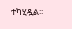ተካሂዷል፡፡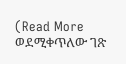(Read More ወደሚቀጥለው ገጽ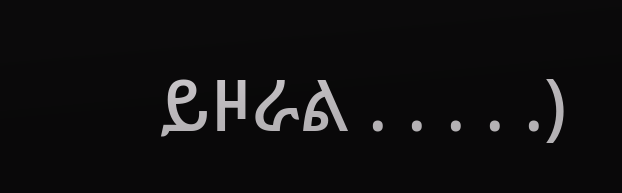ይዞራል . . . . .)